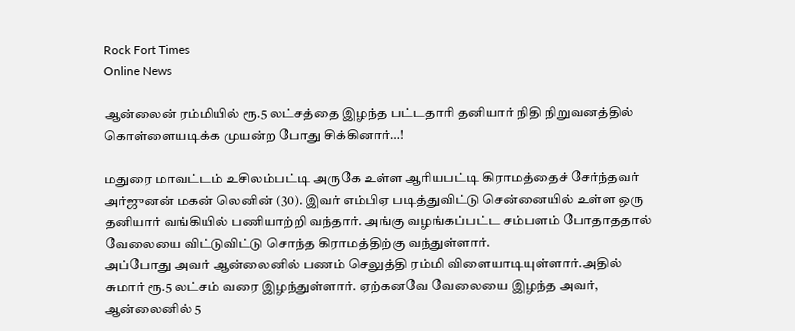Rock Fort Times
Online News

ஆன்லைன் ரம்மியில் ரூ.5 லட்சத்தை இழந்த பட்டதாரி தனியார் நிதி நிறுவனத்தில் கொள்ளையடிக்க முயன்ற போது சிக்கினார்…!

மதுரை மாவட்டம் உசிலம்பட்டி அருகே உள்ள ஆரியபட்டி கிராமத்தைச் சேர்ந்தவர் அர்ஜுனன் மகன் லெனின் (30). இவர் எம்பிஏ படித்துவிட்டு சென்னையில் உள்ள ஒரு தனியார் வங்கியில் பணியாற்றி வந்தார். அங்கு வழங்கப்பட்ட சம்பளம் போதாததால் வேலையை விட்டுவிட்டு சொந்த கிராமத்திற்கு வந்துள்ளார்.
அப்போது அவர் ஆன்லைனில் பணம் செலுத்தி ரம்மி விளையாடியுள்ளார்.அதில் சுமார் ரூ.5 லட்சம் வரை இழந்துள்ளார். ஏற்கனவே வேலையை இழந்த அவர், ஆன்லைனில் 5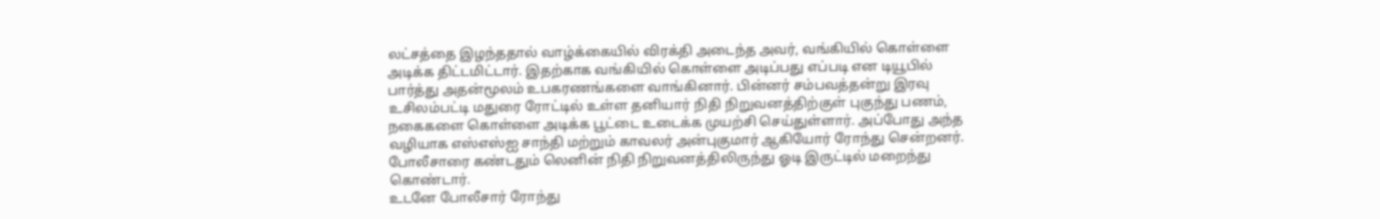லட்சத்தை இழந்ததால் வாழ்க்கையில் விரக்தி அடைந்த அவர், வங்கியில் கொள்ளை அடிக்க திட்டமிட்டார். இதற்காக வங்கியில் கொள்ளை அடிப்பது எப்படி என டியூபில் பார்த்து அதன்மூலம் உபகரணங்களை வாங்கினார். பின்னர் சம்பவத்தன்று இரவு உசிலம்பட்டி மதுரை ரோட்டில் உள்ள தனியார் நிதி நிறுவனத்திற்குள் புகுந்து பணம், நகைகளை கொள்ளை அடிக்க பூட்டை உடைக்க முயற்சி செய்துள்ளார். அப்போது அந்த வழியாக எஸ்எஸ்ஐ சாந்தி மற்றும் காவலர் அன்புகுமார் ஆகியோர் ரோந்து சென்றனர். போலீசாரை கண்டதும் லெனின் நிதி நிறுவனத்திலிருந்து ஓடி இருட்டில் மறைந்து கொண்டார்.
உடனே போலீசார் ரோந்து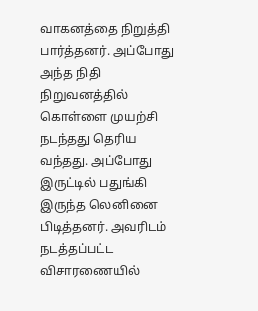வாகனத்தை நிறுத்தி பார்த்தனர். அப்போது அந்த நிதி நிறுவனத்தில் கொள்ளை முயற்சி நடந்தது தெரிய வந்தது. அப்போது இருட்டில் பதுங்கி இருந்த லெனினை பிடித்தனர். அவரிடம் நடத்தப்பட்ட விசாரணையில்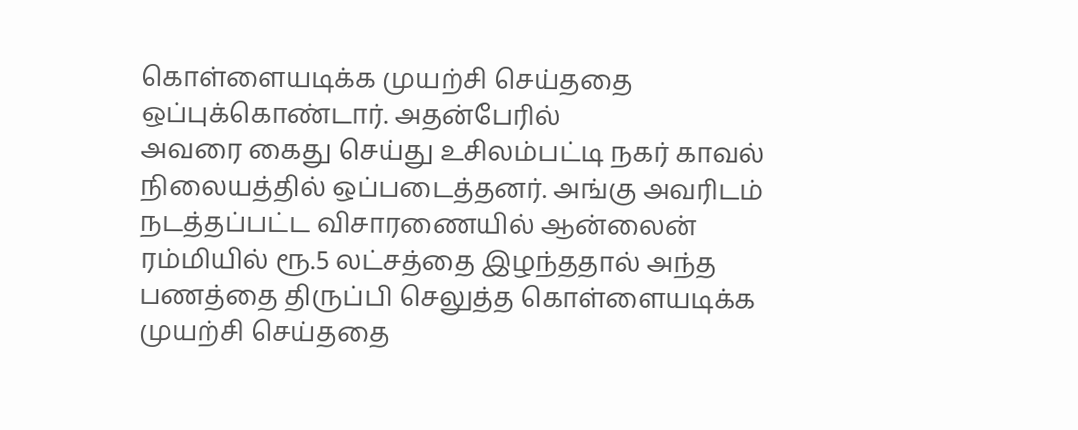கொள்ளையடிக்க முயற்சி செய்ததை ஒப்புக்கொண்டார். அதன்பேரில்
அவரை கைது செய்து உசிலம்பட்டி நகர் காவல் நிலையத்தில் ஒப்படைத்தனர். அங்கு அவரிடம் நடத்தப்பட்ட விசாரணையில் ஆன்லைன் ரம்மியில் ரூ.5 லட்சத்தை இழந்ததால் அந்த பணத்தை திருப்பி செலுத்த கொள்ளையடிக்க முயற்சி செய்ததை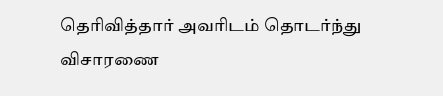தெரிவித்தார் அவரிடம் தொடர்ந்து விசாரணை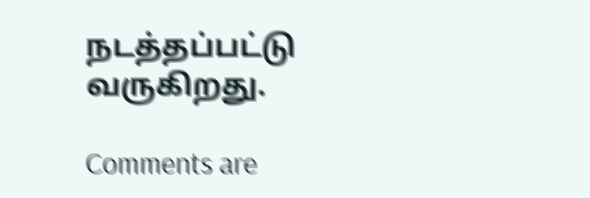நடத்தப்பட்டு வருகிறது.

Comments are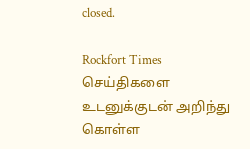closed.

Rockfort Times செய்திகளை உடனுக்குடன் அறிந்து கொள்ள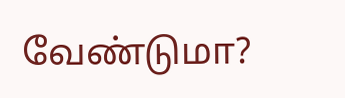வேண்டுமா?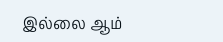இல்லை ஆம்